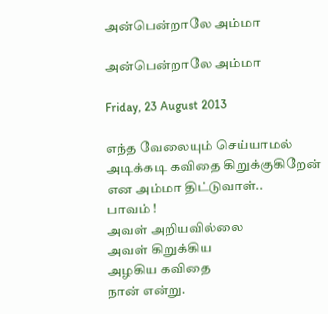அன்பென்றாலே அம்மா

அன்பென்றாலே அம்மா

Friday, 23 August 2013

எந்த வேலையும் செய்யாமல்
அடிக்கடி கவிதை கிறுக்குகிறேன்
என அம்மா திட்டுவாள்..
பாவம் !
அவள் அறியவில்லை
அவள் கிறுக்கிய
அழகிய கவிதை
நான் என்று.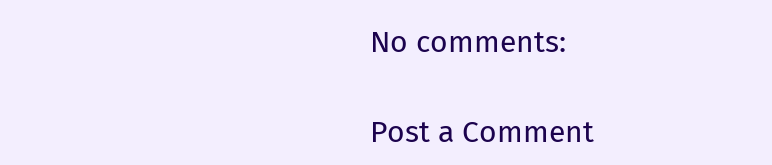No comments:

Post a Comment